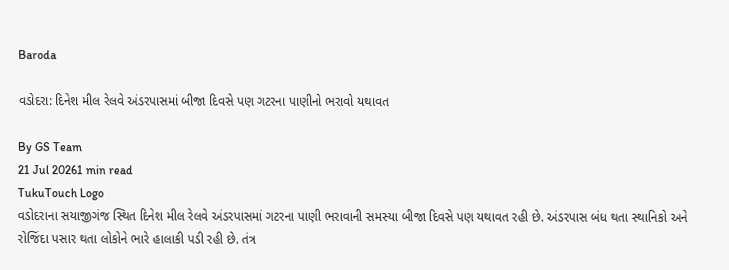Baroda

વડોદરા: દિનેશ મીલ રેલવે અંડરપાસમાં બીજા દિવસે પણ ગટરના પાણીનો ભરાવો યથાવત

By GS Team
21 Jul 20261 min read
TukuTouch Logo
વડોદરાના સયાજીગંજ સ્થિત દિનેશ મીલ રેલવે અંડરપાસમાં ગટરના પાણી ભરાવાની સમસ્યા બીજા દિવસે પણ યથાવત રહી છે. અંડરપાસ બંધ થતા સ્થાનિકો અને રોજિંદા પસાર થતા લોકોને ભારે હાલાકી પડી રહી છે. તંત્ર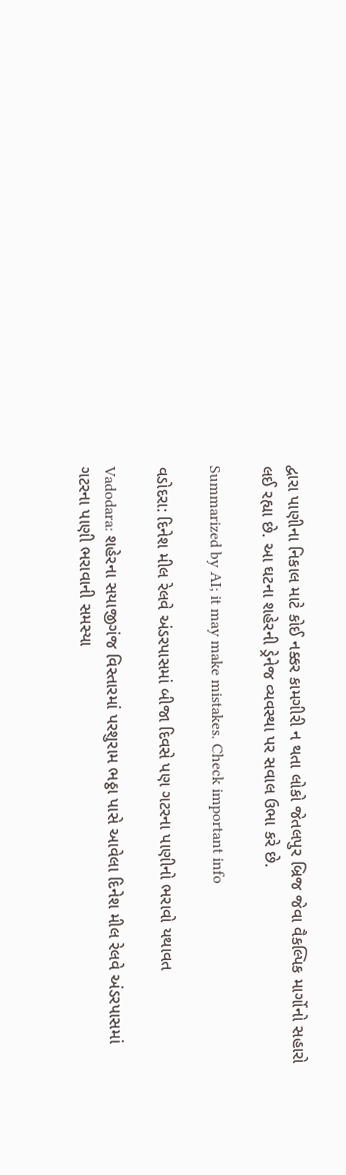દ્વારા પાણીના નિકાલ માટે કોઈ નક્કર કામગીરી ન થતા લોકો જેતલપુર બ્રિજ જેવા વૈકલ્પિક માર્ગોનો સહારો લઈ રહ્યા છે. આ ઘટના શહેરની ડ્રેનેજ વ્યવસ્થા પર સવાલ ઉભા કરે છે.

Summarized by AI; it may make mistakes. Check important info

વડોદરા: દિનેશ મીલ રેલવે અંડરપાસમાં બીજા દિવસે પણ ગટરના પાણીનો ભરાવો યથાવત

Vadodara: શહેરના સયાજીગંજ વિસ્તારમાં પરશુરામ ભઠ્ઠા પાસે આવેલા દિનેશ મીલ રેલવે અંડરપાસમાં ગટરના પાણી ભરાવાની સમસ્યા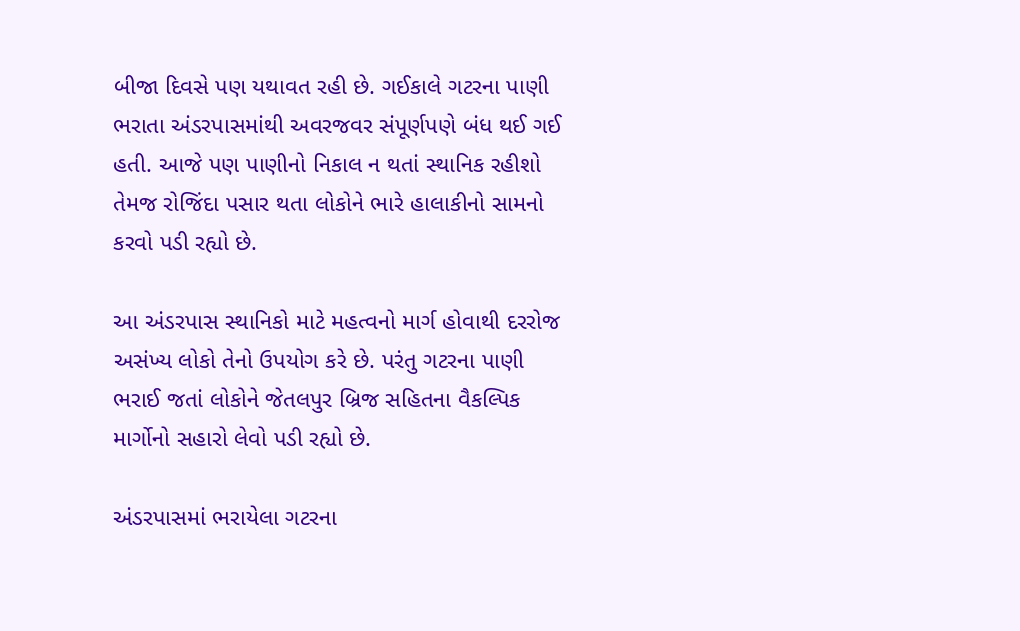બીજા દિવસે પણ યથાવત રહી છે. ગઈકાલે ગટરના પાણી ભરાતા અંડરપાસમાંથી અવરજવર સંપૂર્ણપણે બંધ થઈ ગઈ હતી. આજે પણ પાણીનો નિકાલ ન થતાં સ્થાનિક રહીશો તેમજ રોજિંદા પસાર થતા લોકોને ભારે હાલાકીનો સામનો કરવો પડી રહ્યો છે.

આ અંડરપાસ સ્થાનિકો માટે મહત્વનો માર્ગ હોવાથી દરરોજ અસંખ્ય લોકો તેનો ઉપયોગ કરે છે. પરંતુ ગટરના પાણી ભરાઈ જતાં લોકોને જેતલપુર બ્રિજ સહિતના વૈકલ્પિક માર્ગોનો સહારો લેવો પડી રહ્યો છે.

અંડરપાસમાં ભરાયેલા ગટરના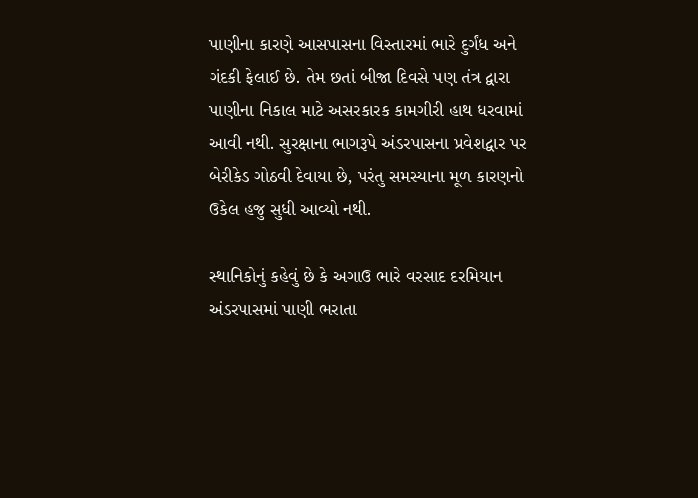પાણીના કારણે આસપાસના વિસ્તારમાં ભારે દુર્ગંધ અને ગંદકી ફેલાઈ છે. તેમ છતાં બીજા દિવસે પણ તંત્ર દ્વારા પાણીના નિકાલ માટે અસરકારક કામગીરી હાથ ધરવામાં આવી નથી. સુરક્ષાના ભાગરૂપે અંડરપાસના પ્રવેશદ્વાર પર બેરીકેડ ગોઠવી દેવાયા છે, પરંતુ સમસ્યાના મૂળ કારણનો ઉકેલ હજુ સુધી આવ્યો નથી.

સ્થાનિકોનું કહેવું છે કે અગાઉ ભારે વરસાદ દરમિયાન અંડરપાસમાં પાણી ભરાતા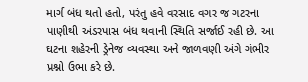માર્ગ બંધ થતો હતો, પરંતુ હવે વરસાદ વગર જ ગટરના પાણીથી અંડરપાસ બંધ થવાની સ્થિતિ સર્જાઈ રહી છે. આ ઘટના શહેરની ડ્રેનેજ વ્યવસ્થા અને જાળવણી અંગે ગંભીર પ્રશ્નો ઉભા કરે છે.